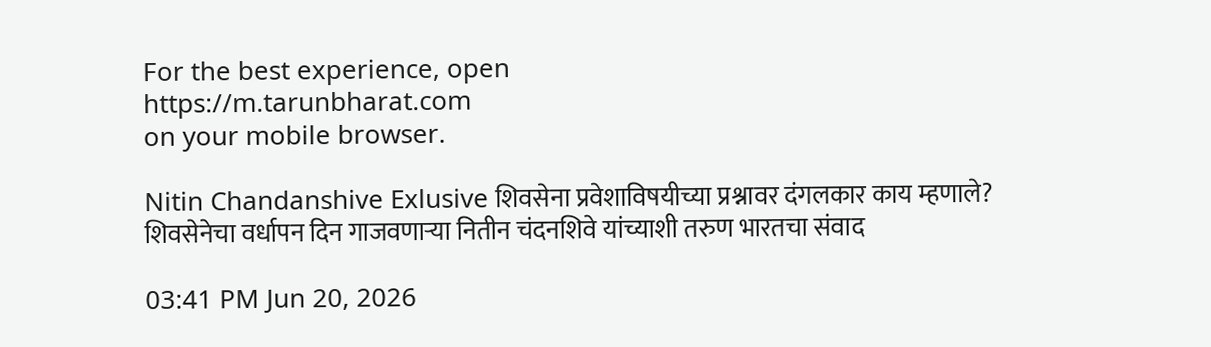For the best experience, open
https://m.tarunbharat.com
on your mobile browser.

Nitin Chandanshive Exlusive शिवसेना प्रवेशाविषयीच्या प्रश्नावर दंगलकार काय म्हणाले? शिवसेनेचा वर्धापन दिन गाजवणाऱ्या नितीन चंदनशिवे यांच्याशी तरुण भारतचा संवाद

03:41 PM Jun 20, 2026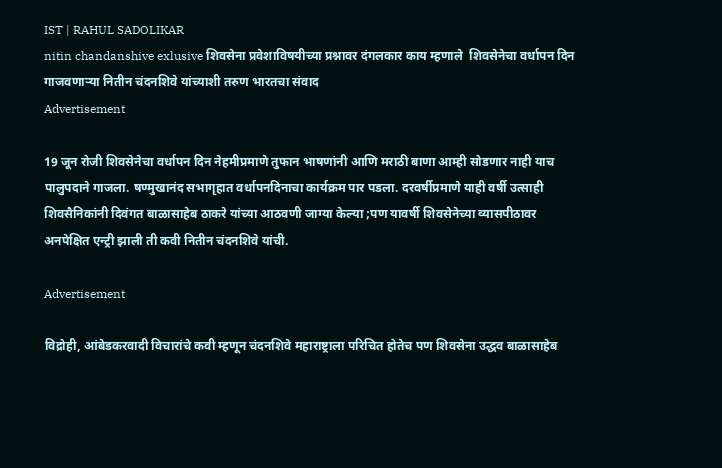IST | RAHUL SADOLIKAR
nitin chandanshive exlusive शिवसेना प्रवेशाविषयीच्या प्रश्नावर दंगलकार काय म्हणाले  शिवसेनेचा वर्धापन दिन गाजवणाऱ्या नितीन चंदनशिवे यांच्याशी तरुण भारतचा संवाद
Advertisement

19 जून रोजी शिवसेनेचा वर्धापन दिन नेहमीप्रमाणे तुफान भाषणांनी आणि मराठी बाणा आम्ही सोडणार नाही याच पालुपदाने गाजला. षण्मुखानंद सभागृहात वर्धापनदिनाचा कार्यक्रम पार पडला. दरवर्षीप्रमाणे याही वर्षी उत्साही शिवसैनिकांनी दिवंगत बाळासाहेब ठाकरे यांच्या आठवणी जाग्या केल्या ;पण यावर्षी शिवसेनेच्या व्यासपीठावर अनपेक्षित एन्ट्री झाली ती कवी नितीन चंदनशिवे यांची.

Advertisement

विद्रोही, आंबेडकरवादी विचारांचे कवी म्हणून चंदनशिवे महाराष्ट्राला परिचित होतेच पण शिवसेना उद्धव बाळासाहेब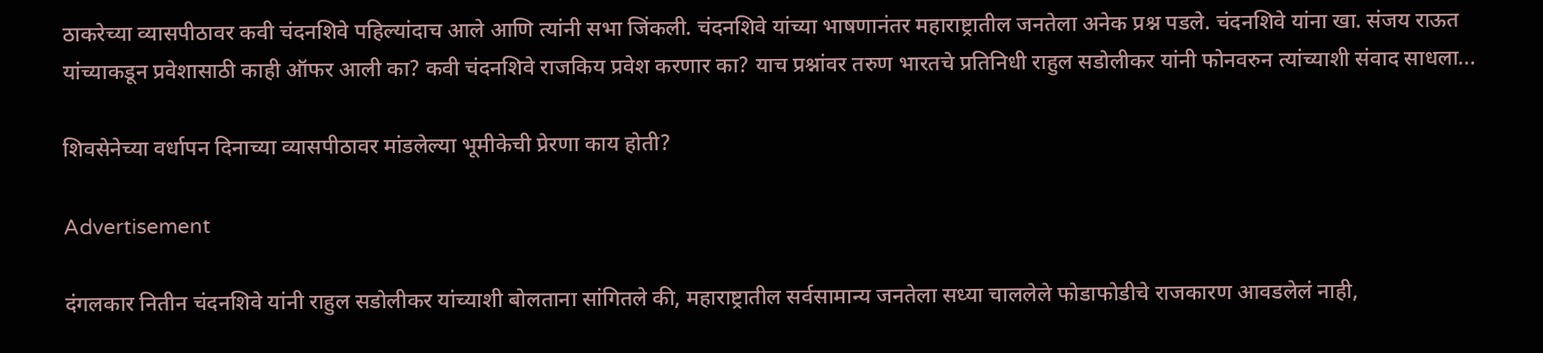ठाकरेच्या व्यासपीठावर कवी चंदनशिवे पहिल्यांदाच आले आणि त्यांनी सभा जिंकली. चंदनशिवे यांच्या भाषणानंतर महाराष्ट्रातील जनतेला अनेक प्रश्न पडले. चंदनशिवे यांना खा. संजय राऊत यांच्याकडून प्रवेशासाठी काही ऑफर आली का? कवी चंदनशिवे राजकिय प्रवेश करणार का? याच प्रश्नांवर तरुण भारतचे प्रतिनिधी राहुल सडोलीकर यांनी फोनवरुन त्यांच्याशी संवाद साधला...

शिवसेनेच्या वर्धापन दिनाच्या व्यासपीठावर मांडलेल्या भूमीकेची प्रेरणा काय होती?

Advertisement

दंगलकार नितीन चंदनशिवे यांनी राहुल सडोलीकर यांच्याशी बोलताना सांगितले की, महाराष्ट्रातील सर्वसामान्य जनतेला सध्या चाललेले फोडाफोडीचे राजकारण आवडलेलं नाही,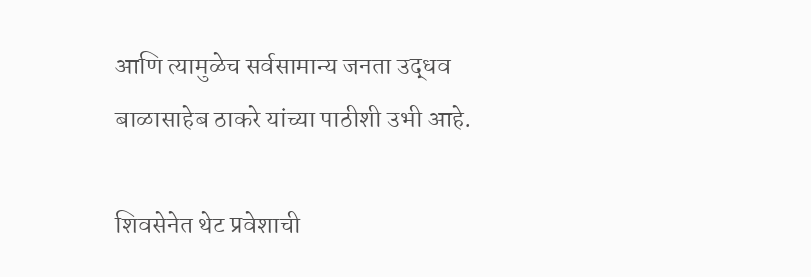आणि त्यामुळेच सर्वसामान्य जनता उद्धव बाळासाहेब ठाकरे यांच्या पाठीशी उभी आहे.

शिवसेनेत थेट प्रवेशाची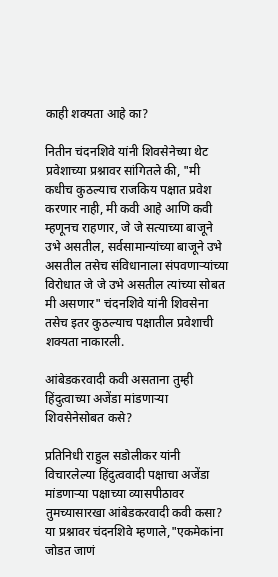काही शक्यता आहे का?

नितीन चंदनशिवे यांनी शिवसेनेच्या थेट प्रवेशाच्या प्रश्नावर सांगितले की, "मी कधीच कुठल्याच राजकिय पक्षात प्रवेश करणार नाही, मी कवी आहे आणि कवी म्हणूनच राहणार, जे जे सत्याच्या बाजूने उभे असतील, सर्वसामान्यांच्या बाजूने उभे असतील तसेच संविधानाला संपवणाऱ्यांच्या विरोधात जे जे उभे असतील त्यांच्या सोबत मी असणार" चंदनशिवे यांनी शिवसेना तसेच इतर कुठल्याच पक्षातील प्रवेशाची शक्यता नाकारली.

आंबेडकरवादी कवी असताना तुम्ही हिंदुत्वाच्या अजेंडा मांडणाऱ्या शिवसेनेसोबत कसे?

प्रतिनिधी राहुल सडोलीकर यांनी विचारलेल्या हिंदुत्ववादी पक्षाचा अजेंडा मांडणाऱ्या पक्षाच्या व्यासपीठावर तुमच्यासारखा आंबेडकरवादी कवी कसा? या प्रश्नावर चंदनशिवे म्हणाले,"एकमेकांना जोडत जाणं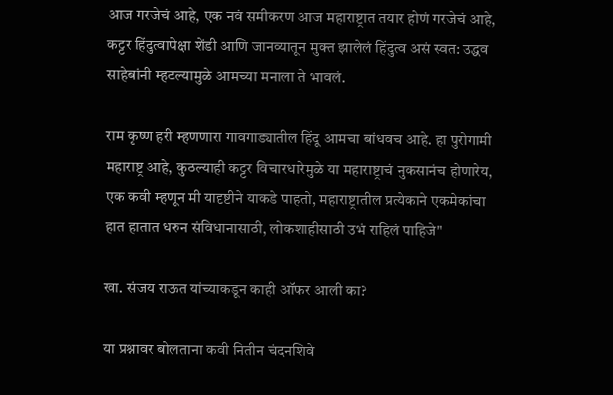आज गरजेचं आहे, एक नवं समीकरण आज महाराष्ट्रात तयार होणं गरजेचं आहे, कट्टर हिंदुत्वापेक्षा शेंडी आणि जानव्यातून मुक्त झालेलं हिंदुत्व असं स्वत: उद्धव साहेबांनी म्हटल्यामुळे आमच्या मनाला ते भावलं.

राम कृष्ण हरी म्हणणारा गावगाड्यातील हिंदू आमचा बांधवच आहे. हा पुरोगामी महाराष्ट्र आहे, कुठल्याही कट्टर विचारधारेमुळे या महाराष्ट्राचं नुकसानंच होणारेय, एक कवी म्हणून मी यादृष्टीने याकडे पाहतो, महाराष्ट्रातील प्रत्येकाने एकमेकांचा हात हातात धरुन संविधानासाठी, लोकशाहीसाठी उभं राहिलं पाहिजे"

खा. संजय राऊत यांच्याकडून काही ऑफर आली का?

या प्रश्नावर बोलताना कवी नितीन चंदनशिवे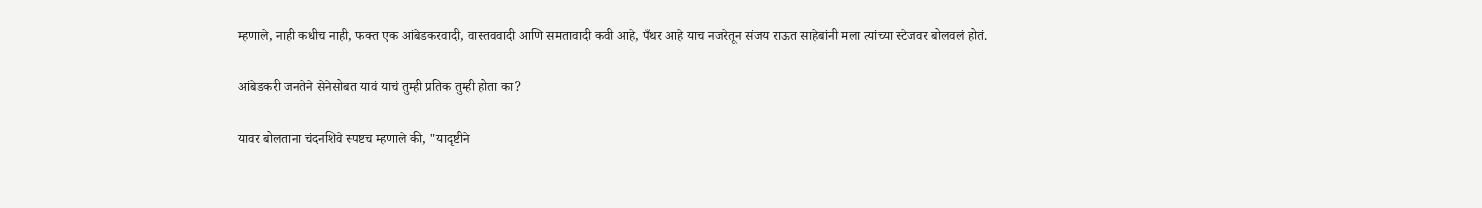म्हणाले, नाही कधीच नाही, फक्त एक आंबेडकरवादी, वास्तववादी आणि समतावादी कवी आहे, पँथर आहे याच नजरेतून संजय राऊत साहेबांनी मला त्यांच्या स्टेजवर बोलवलं होतं.

आंबेडकरी जनतेने सेनेसोबत यावं याचं तुम्ही प्रतिक तुम्ही होता का?

यावर बोलताना चंदनशिवे स्पष्टच म्हणाले की, "यादृष्टीने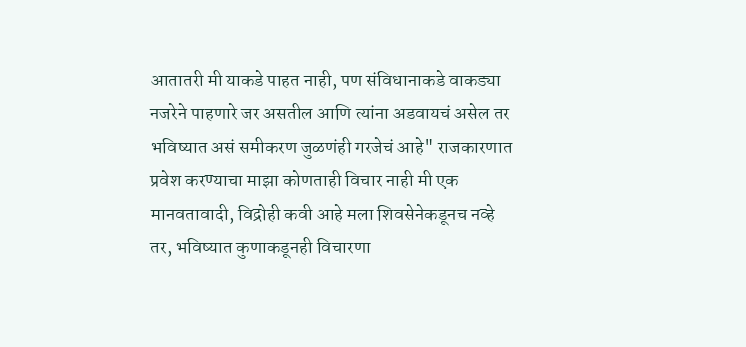आतातरी मी याकडे पाहत नाही, पण संविधानाकडे वाकड्या नजरेने पाहणारे जर असतील आणि त्यांना अडवायचं असेल तर भविष्यात असं समीकरण जुळणंही गरजेचं आहे" राजकारणात प्रवेश करण्याचा माझा कोणताही विचार नाही मी एक मानवतावादी, विद्रोही कवी आहे मला शिवसेनेकडूनच नव्हे तर, भविष्यात कुणाकडूनही विचारणा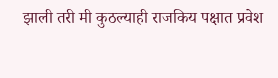झाली तरी मी कुठल्याही राजकिय पक्षात प्रवेश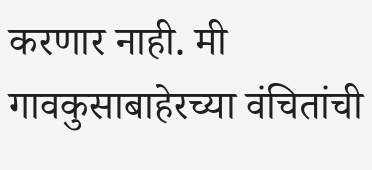करणार नाही. मी गावकुसाबाहेरच्या वंचितांची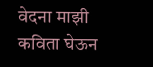वेदना माझी कविता घेऊन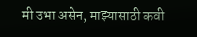मी उभा असेन, माझ्यासाठी कवी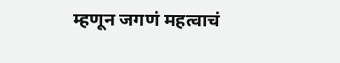म्हणून जगणं महत्वाचं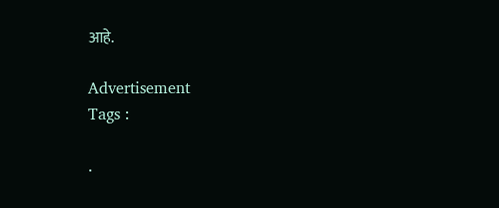आहे.

Advertisement
Tags :

.